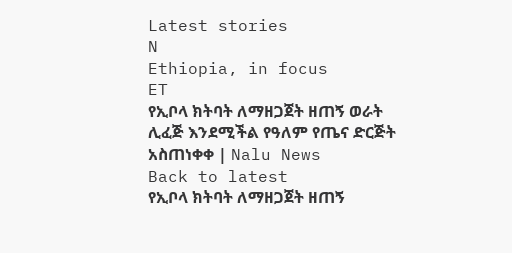Latest stories
N
Ethiopia, in focus
ET
የኢቦላ ክትባት ለማዘጋጀት ዘጠኝ ወራት ሊፈጅ እንደሚችል የዓለም የጤና ድርጅት አስጠነቀቀ | Nalu News
Back to latest
የኢቦላ ክትባት ለማዘጋጀት ዘጠኝ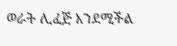ወራት ሊፈጅ እንደሚችል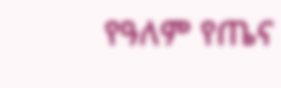የዓለም የጤና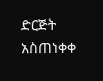ድርጅት አስጠነቀቀ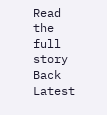Read the full story
Back
Latest